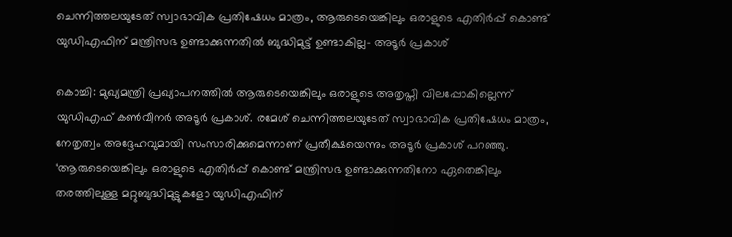ചെന്നിത്തലയുടേത് സ്വാഭാവിക പ്രതിഷേധം മാത്രം, ആരുടെയെങ്കിലും ഒരാളുടെ എതിർപ്പ് കൊണ്ട് യുഡിഎഫിന് മന്ത്രിസഭ ഉണ്ടാക്കുന്നതിൽ ബുദ്ധിമുട്ട് ഉണ്ടാകില്ല- അടൂർ പ്രകാശ്

കൊച്ചി: മുഖ്യമന്ത്രി പ്രഖ്യാപനത്തിൽ ആരുടെയെങ്കിലും ഒരാളുടെ അതൃപ്തി വിലപ്പോകില്ലെന്ന് യുഡിഎഫ് കൺവീനർ അടൂർ പ്രകാശ്. രമേശ് ചെന്നിത്തലയുടേത് സ്വാഭാവിക പ്രതിഷേധം മാത്രം, നേതൃത്വം അദ്ദേഹവുമായി സംസാരിക്കുമെന്നാണ് പ്രതീക്ഷയെന്നും അടൂർ പ്രകാശ് പറഞ്ഞു.
‘ആരുടെയെങ്കിലും ഒരാളുടെ എതിർപ്പ് കൊണ്ട് മന്ത്രിസഭ ഉണ്ടാക്കുന്നതിനോ ഏതെങ്കിലും തരത്തിലുള്ള മറ്റുബുദ്ധിമുട്ടുകളോ യുഡിഎഫിന്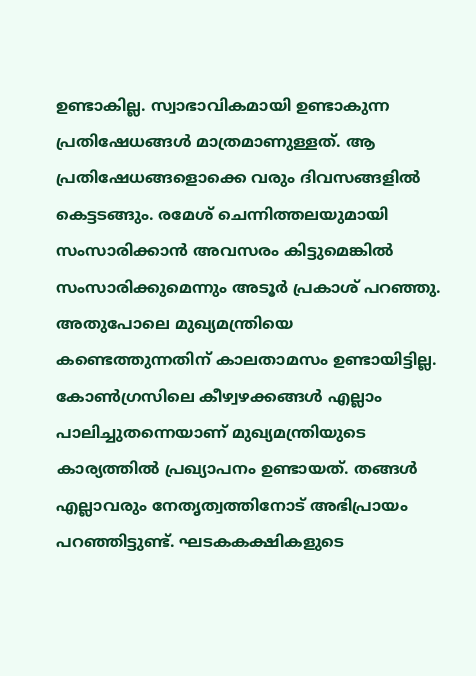ഉണ്ടാകില്ല. സ്വാഭാവികമായി ഉണ്ടാകുന്ന പ്രതിഷേധങ്ങൾ മാത്രമാണുള്ളത്. ആ പ്രതിഷേധങ്ങളൊക്കെ വരും ദിവസങ്ങളിൽ കെട്ടടങ്ങും. രമേശ് ചെന്നിത്തലയുമായി സംസാരിക്കാൻ അവസരം കിട്ടുമെങ്കിൽ സംസാരിക്കുമെന്നും അടൂർ പ്രകാശ് പറഞ്ഞു.
അതുപോലെ മുഖ്യമന്ത്രിയെ കണ്ടെത്തുന്നതിന് കാലതാമസം ഉണ്ടായിട്ടില്ല. കോൺഗ്രസിലെ കീഴ്വഴക്കങ്ങൾ എല്ലാം പാലിച്ചുതന്നെയാണ് മുഖ്യമന്ത്രിയുടെ കാര്യത്തിൽ പ്രഖ്യാപനം ഉണ്ടായത്. തങ്ങൾ എല്ലാവരും നേതൃത്വത്തിനോട് അഭിപ്രായം പറഞ്ഞിട്ടുണ്ട്. ഘടകകക്ഷികളുടെ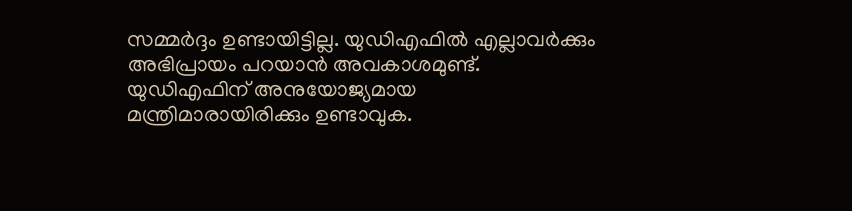സമ്മർദ്ദം ഉണ്ടായിട്ടില്ല. യുഡിഎഫിൽ എല്ലാവർക്കും അഭിപ്രായം പറയാൻ അവകാശമുണ്ട്. യുഡിഎഫിന് അനുയോജ്യമായ മന്ത്രിമാരായിരിക്കും ഉണ്ടാവുക.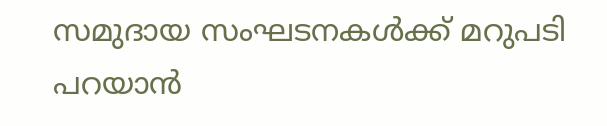സമുദായ സംഘടനകൾക്ക് മറുപടി പറയാൻ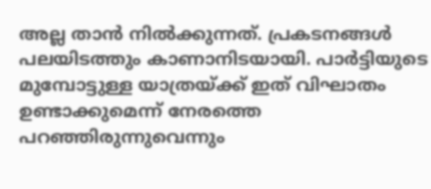അല്ല താൻ നിൽക്കുന്നത്. പ്രകടനങ്ങൾ പലയിടത്തും കാണാനിടയായി. പാർട്ടിയുടെ മുമ്പോട്ടുള്ള യാത്രയ്ക്ക് ഇത് വിഘാതം ഉണ്ടാക്കുമെന്ന് നേരത്തെ പറഞ്ഞിരുന്നുവെന്നും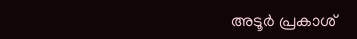അടൂർ പ്രകാശ്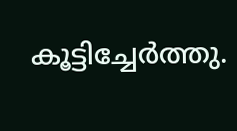കൂട്ടിച്ചേർത്തു.